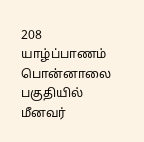208
யாழ்ப்பாணம் பொன்னாலை பகுதியில் மீனவர்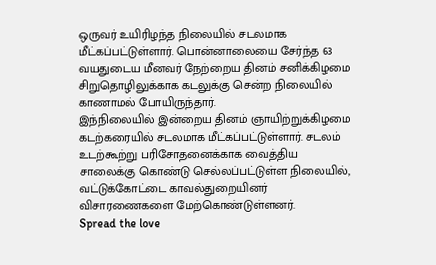ஒருவர் உயிரிழந்த நிலையில் சடலமாக மீட்கப்பட்டுள்ளார். பொன்னாலையை சேர்ந்த 63 வயதுடைய மீனவர் நேற்றைய தினம் சனிக்கிழமை சிறுதொழிலுக்காக கடலுக்கு சென்ற நிலையில் காணாமல் போயிருந்தார்.
இந்நிலையில் இன்றைய தினம் ஞாயிற்றுக்கிழமை கடற்கரையில் சடலமாக மீட்கப்பட்டுள்ளார். சடலம் உடற்கூற்று பரிசோதனைக்காக வைத்திய சாலைக்கு கொண்டு செல்லப்பட்டுள்ள நிலையில், வட்டுக்கோட்டை காவல்துறையினர் விசாரணைகளை மேற்கொண்டுள்ளனர்.
Spread the love